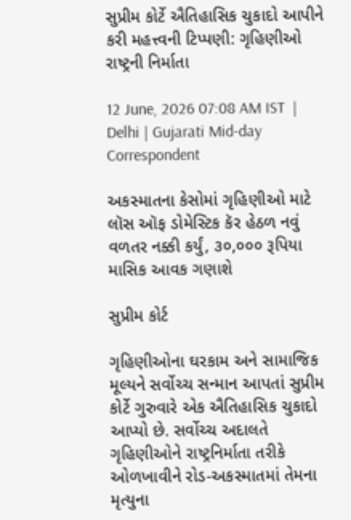સુપ્રીમ કોર્ટે ઐતિહાસિક ચુકાદો આપીને કરી મહત્ત્વની ટિપ્પણી: ગૃહિણીઓ રાષ્ટ્રની નિર્માતા

12 June, 2026 07:08 AM IST  |  Delhi | Gujarati Mid-day Correspondent

અકસ્માતના કેસોમાં ગૃહિણીઓ માટે લૉસ ઑફ ડોમેસ્ટિક કૅર હેઠળ નવું વળતર નક્કી કર્યું, ૩૦,૦૦૦ રૂપિયા માસિક આવક ગણાશે

સુપ્રીમ કોર્ટ

ગૃહિણીઓના ઘરકામ અને સામાજિક મૂલ્યને સર્વોચ્ચ સન્માન આપતાં સુપ્રીમ કોર્ટે ગુરુવારે એક ઐતિહાસિક ચુકાદો આપ્યો છે. સર્વોચ્ચ અદાલતે ગૃહિણીઓને રાષ્ટ્રનિર્માતા તરીકે ઓળખાવીને રોડ-અકસ્માતમાં તેમના મૃત્યુના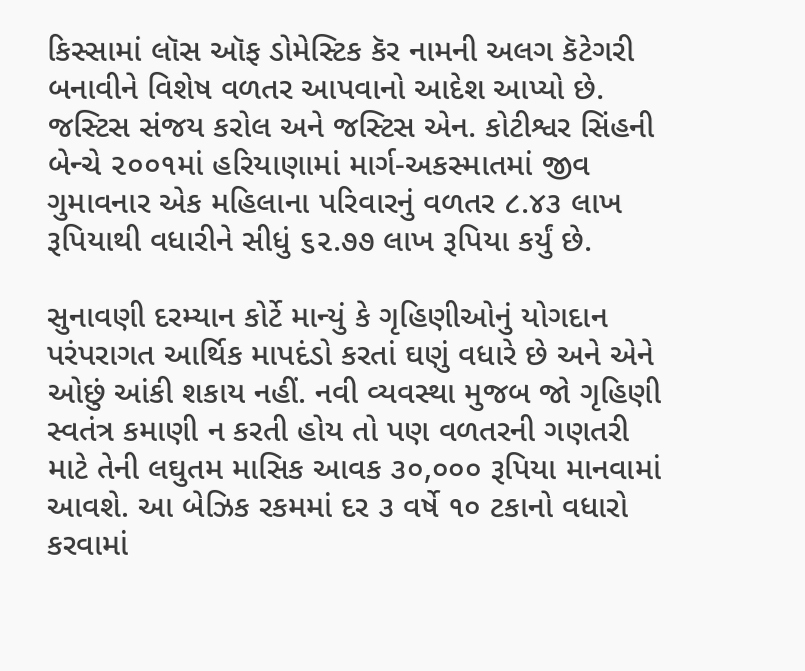કિસ્સામાં લૉસ ઑફ ડોમેસ્ટિક કૅર નામની અલગ કૅટેગરી બનાવીને વિશેષ વળતર આપવાનો આદેશ આપ્યો છે. જસ્ટિસ સંજય કરોલ અને જસ્ટિસ એન. કોટીશ્વર સિંહની બેન્ચે ૨૦૦૧માં હરિયાણામાં માર્ગ-અકસ્માતમાં જીવ ગુમાવનાર એક મહિલાના પરિવારનું વળતર ૮.૪૩ લાખ રૂપિયાથી વધારીને સીધું ૬૨.૭૭ લાખ રૂપિયા કર્યું છે.

સુનાવણી દરમ્યાન કોર્ટે માન્યું કે ગૃહિણીઓનું યોગદાન પરંપરાગત આર્થિક માપદંડો કરતાં ઘણું વધારે છે અને એને ઓછું આંકી શકાય નહીં. નવી વ્યવસ્થા મુજબ જો ગૃહિણી સ્વતંત્ર કમાણી ન કરતી હોય તો પણ વળતરની ગણતરી માટે તેની લઘુતમ માસિક આવક ૩૦,૦૦૦ રૂપિયા માનવામાં આવશે. આ બેઝિક રકમમાં દર ૩ વર્ષે ૧૦ ટકાનો વધારો કરવામાં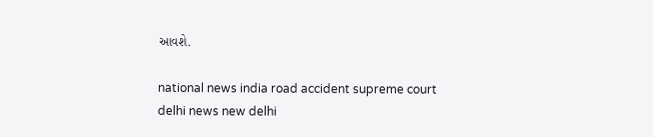આવશે.

national news india road accident supreme court delhi news new delhi